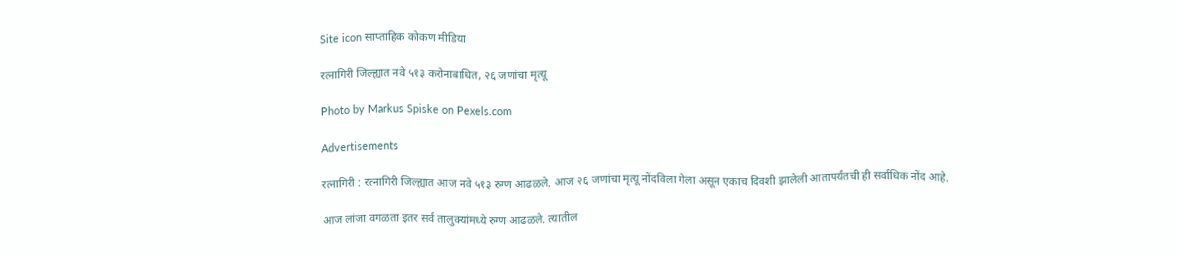Site icon साप्ताहिक कोकण मीडिया

रत्नागिरी जिल्ह्यात नवे ५१३ करोनाबाधित, २६ जणांचा मृत्यू

Photo by Markus Spiske on Pexels.com

Advertisements

रत्नागिरी : रत्नागिरी जिल्ह्यात आज नवे ५१३ रुग्ण आढळले. आज २६ जणांचा मृत्यू नोंदविला गेला असून एकाच दिवशी झालेली आतापर्यंतची ही सर्वाधिक नोंद आहे.

आज लांजा वगळता इतर सर्व तालुक्यांमध्ये रुग्ण आढळले. त्यातील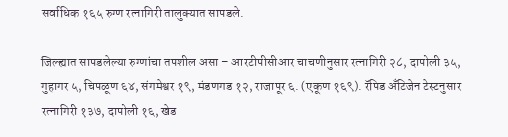सर्वाधिक १६५ रुग्ण रत्नागिरी तालुक्यात सापडले.

जिल्ह्यात सापडलेल्या रुग्णांचा तपशील असा – आरटीपीसीआर चाचणीनुसार रत्नागिरी २८, दापोली ३५, गुहागर ५, चिपळूण ६४, संगमेश्वर १९, मंडणगड १२, राजापूर ६. (एकूण १६९). रॅपिड अँटिजेन टेस्टनुसार रत्नागिरी १३७, दापोली १६, खेड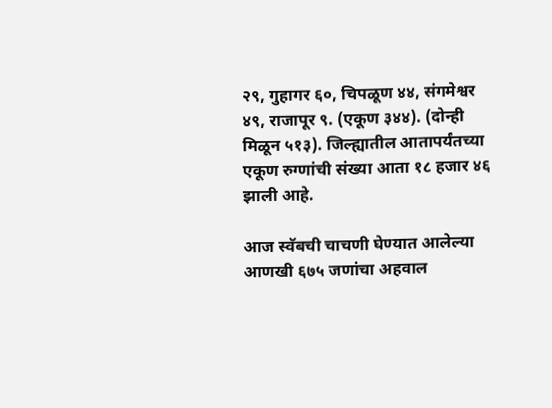२९, गुहागर ६०, चिपळूण ४४, संगमेश्वर ४९, राजापूर ९. (एकूण ३४४). (दोन्ही मिळून ५१३). जिल्ह्यातील आतापर्यंतच्या एकूण रुग्णांची संख्या आता १८ हजार ४६ झाली आहे.

आज स्वॅबची चाचणी घेण्यात आलेल्या आणखी ६७५ जणांचा अहवाल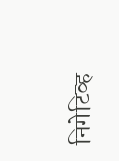निगेटिव्ह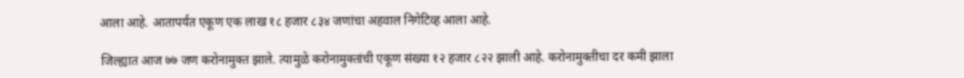आला आहे. आतापर्यंत एकूण एक लाख १८ हजार ८३४ जणांचा अहवाल निगेटिव्ह आला आहे.

जिल्ह्यात आज ७७ जण करोनामुक्त झाले. त्यामुळे करोनामुक्तांची एकूण संख्या १२ हजार ८२२ झाली आहे. करोनामुक्तीचा दर कमी झाला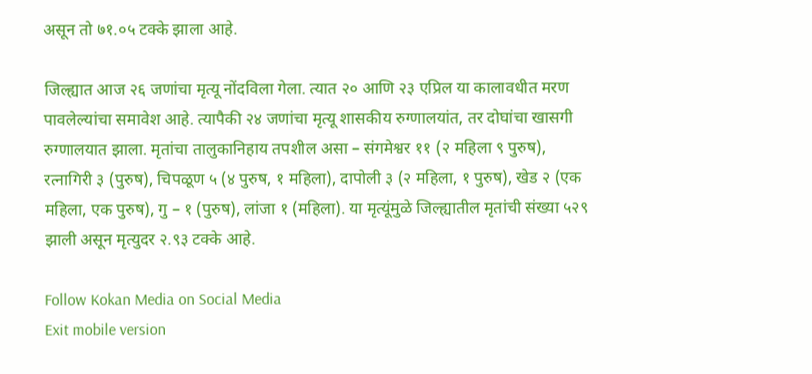असून तो ७१.०५ टक्के झाला आहे.

जिल्ह्यात आज २६ जणांचा मृत्यू नोंदविला गेला. त्यात २० आणि २३ एप्रिल या कालावधीत मरण पावलेल्यांचा समावेश आहे. त्यापैकी २४ जणांचा मृत्यू शासकीय रुग्णालयांत, तर दोघांचा खासगी रुग्णालयात झाला. मृतांचा तालुकानिहाय तपशील असा – संगमेश्वर ११ (२ महिला ९ पुरुष), रत्नागिरी ३ (पुरुष), चिपळूण ५ (४ पुरुष, १ महिला), दापोली ३ (२ महिला, १ पुरुष), खेड २ (एक महिला, एक पुरुष), गु – १ (पुरुष), लांजा १ (महिला). या मृत्यूंमुळे जिल्ह्यातील मृतांची संख्या ५२९ झाली असून मृत्युदर २.९३ टक्के आहे.

Follow Kokan Media on Social Media
Exit mobile version